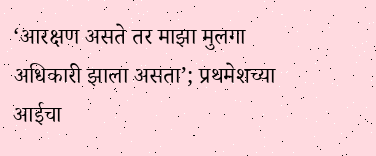‘आरक्षण असते तर माझा मुलगा अधिकारी झाला असता’; प्रथमेशच्या आईचा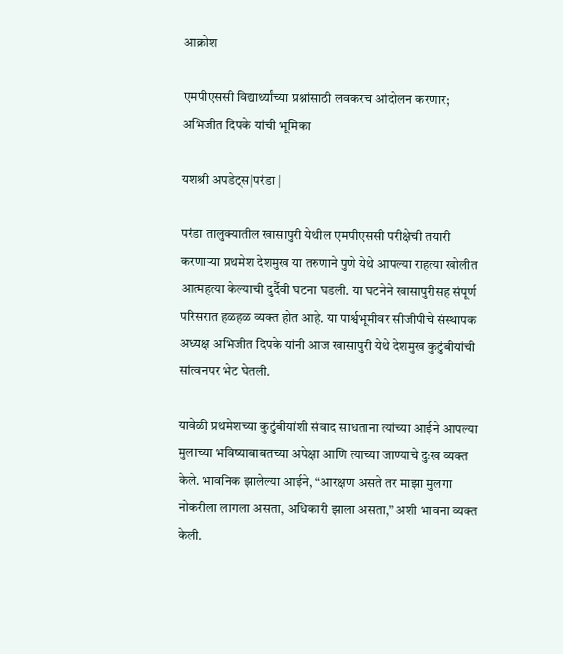आक्रोश

एमपीएससी विद्यार्थ्यांच्या प्रश्नांसाठी लवकरच आंदोलन करणार; अभिजीत दिपके यांची भूमिका

यशश्री अपडेट्स|परंडा |

परंडा तालुक्यातील खासापुरी येथील एमपीएससी परीक्षेची तयारी करणाऱ्या प्रथमेश देशमुख या तरुणाने पुणे येथे आपल्या राहत्या खोलीत आत्महत्या केल्याची दुर्दैवी घटना घडली. या घटनेने खासापुरीसह संपूर्ण परिसरात हळहळ व्यक्त होत आहे. या पार्श्वभूमीवर सीजीपीचे संस्थापक अध्यक्ष अभिजीत दिपके यांनी आज खासापुरी येथे देशमुख कुटुंबीयांची सांत्वनपर भेट घेतली.

यावेळी प्रथमेशच्या कुटुंबीयांशी संवाद साधताना त्यांच्या आईने आपल्या मुलाच्या भविष्याबाबतच्या अपेक्षा आणि त्याच्या जाण्याचे दुःख व्यक्त केले. भावनिक झालेल्या आईने, “आरक्षण असते तर माझा मुलगा नोकरीला लागला असता, अधिकारी झाला असता,” अशी भावना व्यक्त केली.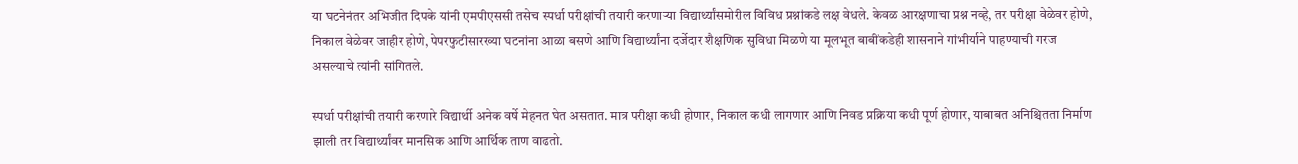या घटनेनंतर अभिजीत दिपके यांनी एमपीएससी तसेच स्पर्धा परीक्षांची तयारी करणाऱ्या विद्यार्थ्यांसमोरील विविध प्रश्नांकडे लक्ष वेधले. केवळ आरक्षणाचा प्रश्न नव्हे, तर परीक्षा वेळेवर होणे, निकाल वेळेवर जाहीर होणे, पेपरफुटीसारख्या घटनांना आळा बसणे आणि विद्यार्थ्यांना दर्जेदार शैक्षणिक सुविधा मिळणे या मूलभूत बाबींकडेही शासनाने गांभीर्याने पाहण्याची गरज असल्याचे त्यांनी सांगितले.

स्पर्धा परीक्षांची तयारी करणारे विद्यार्थी अनेक वर्षे मेहनत घेत असतात. मात्र परीक्षा कधी होणार, निकाल कधी लागणार आणि निवड प्रक्रिया कधी पूर्ण होणार, याबाबत अनिश्चितता निर्माण झाली तर विद्यार्थ्यांवर मानसिक आणि आर्थिक ताण वाढतो.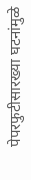पेपरफुटीसारख्या घटनांमुळे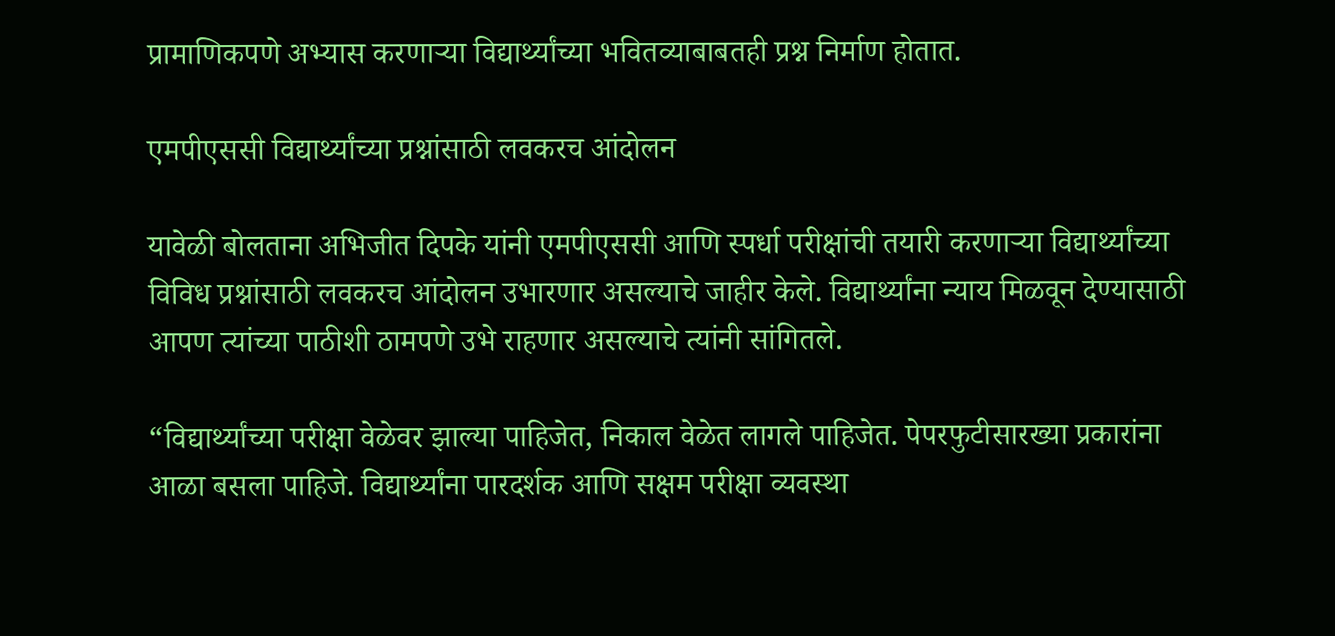प्रामाणिकपणे अभ्यास करणाऱ्या विद्यार्थ्यांच्या भवितव्याबाबतही प्रश्न निर्माण होतात.

एमपीएससी विद्यार्थ्यांच्या प्रश्नांसाठी लवकरच आंदोलन

यावेळी बोलताना अभिजीत दिपके यांनी एमपीएससी आणि स्पर्धा परीक्षांची तयारी करणाऱ्या विद्यार्थ्यांच्या विविध प्रश्नांसाठी लवकरच आंदोलन उभारणार असल्याचे जाहीर केले. विद्यार्थ्यांना न्याय मिळवून देण्यासाठी आपण त्यांच्या पाठीशी ठामपणे उभे राहणार असल्याचे त्यांनी सांगितले.

“विद्यार्थ्यांच्या परीक्षा वेळेवर झाल्या पाहिजेत, निकाल वेळेत लागले पाहिजेत. पेपरफुटीसारख्या प्रकारांना आळा बसला पाहिजे. विद्यार्थ्यांना पारदर्शक आणि सक्षम परीक्षा व्यवस्था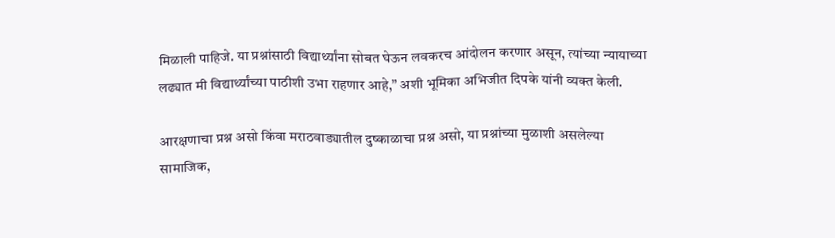मिळाली पाहिजे. या प्रश्नांसाठी विद्यार्थ्यांना सोबत घेऊन लवकरच आंदोलन करणार असून, त्यांच्या न्यायाच्या लढ्यात मी विद्यार्थ्यांच्या पाठीशी उभा राहणार आहे,” अशी भूमिका अभिजीत दिपके यांनी व्यक्त केली.

आरक्षणाचा प्रश्न असो किंवा मराठवाड्यातील दुष्काळाचा प्रश्न असो, या प्रश्नांच्या मुळाशी असलेल्या सामाजिक,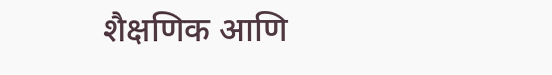शैक्षणिक आणि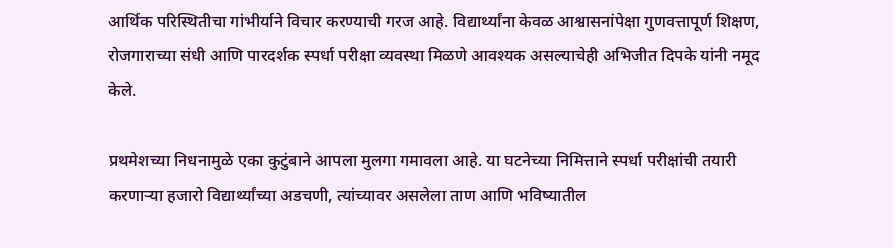आर्थिक परिस्थितीचा गांभीर्याने विचार करण्याची गरज आहे. विद्यार्थ्यांना केवळ आश्वासनांपेक्षा गुणवत्तापूर्ण शिक्षण, रोजगाराच्या संधी आणि पारदर्शक स्पर्धा परीक्षा व्यवस्था मिळणे आवश्यक असल्याचेही अभिजीत दिपके यांनी नमूद केले.

प्रथमेशच्या निधनामुळे एका कुटुंबाने आपला मुलगा गमावला आहे. या घटनेच्या निमित्ताने स्पर्धा परीक्षांची तयारी करणाऱ्या हजारो विद्यार्थ्यांच्या अडचणी, त्यांच्यावर असलेला ताण आणि भविष्यातील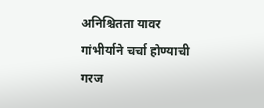अनिश्चितता यावर गांभीर्याने चर्चा होण्याची गरज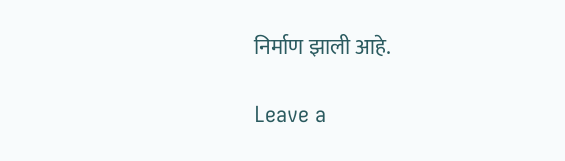निर्माण झाली आहे.

Leave a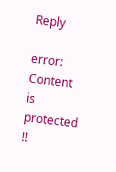Reply

error: Content is protected !!